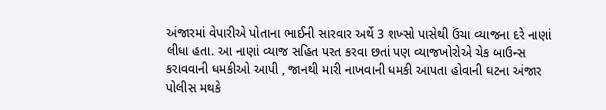અંજારમાં વેપારીએ પોતાના ભાઈની સારવાર અર્થે 3 શખ્સો પાસેથી ઉંચા વ્યાજના દરે નાણાં લીધા હતા. આ નાણાં વ્યાજ સહિત પરત કરવા છતાં પણ વ્યાજખોરોએ ચેક બાઉન્સ કરાવવાની ધમકીઓ આપી , જાનથી મારી નાખવાની ધમકી આપતા હોવાની ઘટના અંજાર પોલીસ મથકે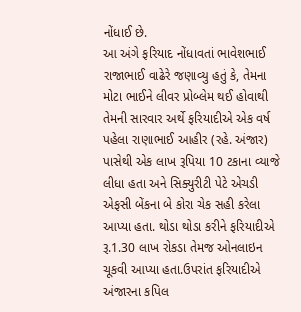નોંધાઈ છે.
આ અંગે ફરિયાદ નોંધાવતાં ભાવેશભાઈ રાજાભાઈ વાઢેરે જણાવ્યુ હતું કે, તેમના મોટા ભાઈને લીવર પ્રોબ્લેમ થઈ હોવાથી તેમની સારવાર અર્થે ફરિયાદીએ એક વર્ષ પહેલા રાણાભાઈ આહીર (રહે. અંજાર) પાસેથી એક લાખ રૂપિયા 10 ટકાના વ્યાજે લીધા હતા અને સિક્યુરીટી પેટે એચડી એફસી બેંકના બે કોરા ચેક સહી કરેલા આપ્યા હતા. થોડા થોડા કરીને ફરિયાદીએ રૂ.1.30 લાખ રોકડા તેમજ ઓનલાઇન ચૂકવી આપ્યા હતા.ઉપરાંત ફરિયાદીએ અંજારના કપિલ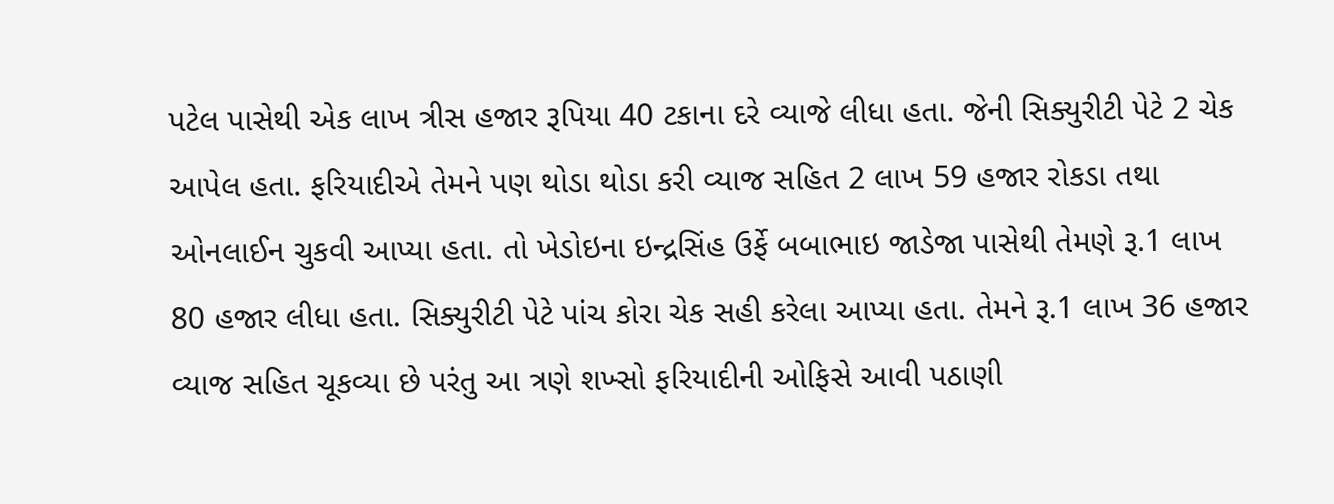પટેલ પાસેથી એક લાખ ત્રીસ હજાર રૂપિયા 40 ટકાના દરે વ્યાજે લીધા હતા. જેની સિક્યુરીટી પેટે 2 ચેક આપેલ હતા. ફરિયાદીએ તેમને પણ થોડા થોડા કરી વ્યાજ સહિત 2 લાખ 59 હજાર રોકડા તથા ઓનલાઈન ચુકવી આપ્યા હતા. તો ખેડોઇના ઇન્દ્રસિંહ ઉર્ફે બબાભાઇ જાડેજા પાસેથી તેમણે રૂ.1 લાખ 80 હજાર લીધા હતા. સિક્યુરીટી પેટે પાંચ કોરા ચેક સહી કરેલા આપ્યા હતા. તેમને રૂ.1 લાખ 36 હજાર વ્યાજ સહિત ચૂકવ્યા છે પરંતુ આ ત્રણે શખ્સો ફરિયાદીની ઓફિસે આવી પઠાણી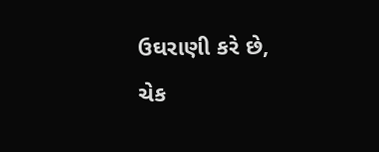ઉઘરાણી કરે છે, ચેક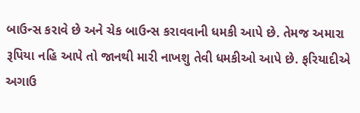બાઉન્સ કરાવે છે અને ચેક બાઉન્સ કરાવવાની ધમકી આપે છે. તેમજ અમારા રૂપિયા નહિ આપે તો જાનથી મારી નાખશુ તેવી ધમકીઓ આપે છે. ફરિયાદીએ અગાઉ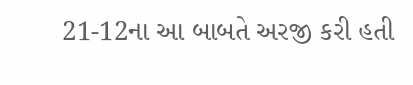21-12ના આ બાબતે અરજી કરી હતી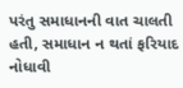પરંતુ સમાધાનની વાત ચાલતી હતી, સમાધાન ન થતાં ફરિયાદ નોધાવી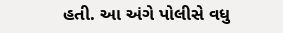હતી. આ અંગે પોલીસે વધુ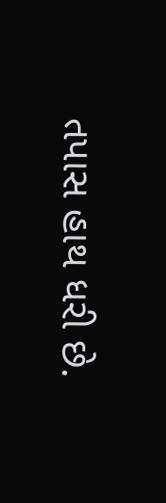તપાસ હાથ ધરી છે.